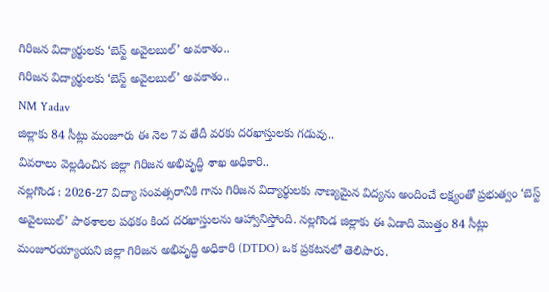గిరిజన విద్యార్థులకు ‘బెస్ట్ అవైలబుల్’ అవకాశం..
గిరిజన విద్యార్థులకు ‘బెస్ట్ అవైలబుల్’ అవకాశం..
NM Yadav
జిల్లాకు 84 సీట్లు మంజూరు ఈ నెల 7వ తేదీ వరకు దరఖాస్తులకు గడువు..
వివరాలు వెల్లడించిన జిల్లా గిరిజన అభివృద్ధి శాఖ అధికారి..
నల్లగొండ : 2026-27 విద్యా సంవత్సరానికి గాను గిరిజన విద్యార్థులకు నాణ్యమైన విద్యను అందించే లక్ష్యంతో ప్రభుత్వం ‘బెస్ట్ అవైలబుల్’ పాఠశాలల పథకం కింద దరఖాస్తులను ఆహ్వానిస్తోంది. నల్లగొండ జిల్లాకు ఈ ఏడాది మొత్తం 84 సీట్లు మంజూరయ్యాయని జిల్లా గిరిజన అభివృద్ధి అధికారి (DTDO) ఒక ప్రకటనలో తెలిపారు.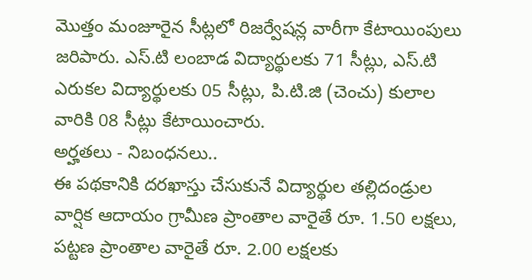మొత్తం మంజూరైన సీట్లలో రిజర్వేషన్ల వారీగా కేటాయింపులు జరిపారు. ఎస్.టి లంబాడ విద్యార్థులకు 71 సీట్లు, ఎస్.టి ఎరుకల విద్యార్థులకు 05 సీట్లు, పి.టి.జి (చెంచు) కులాల వారికి 08 సీట్లు కేటాయించారు.
అర్హతలు - నిబంధనలు..
ఈ పథకానికి దరఖాస్తు చేసుకునే విద్యార్థుల తల్లిదండ్రుల వార్షిక ఆదాయం గ్రామీణ ప్రాంతాల వారైతే రూ. 1.50 లక్షలు, పట్టణ ప్రాంతాల వారైతే రూ. 2.00 లక్షలకు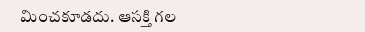మించకూడదు. ఆసక్తి గల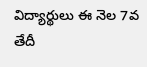విద్యార్థులు ఈ నెల 7వ తేదీ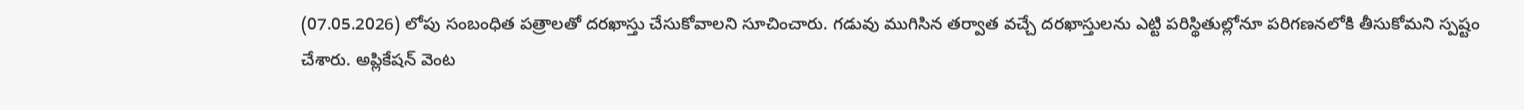(07.05.2026) లోపు సంబంధిత పత్రాలతో దరఖాస్తు చేసుకోవాలని సూచించారు. గడువు ముగిసిన తర్వాత వచ్చే దరఖాస్తులను ఎట్టి పరిస్థితుల్లోనూ పరిగణనలోకి తీసుకోమని స్పష్టం చేశారు. అప్లికేషన్ వెంట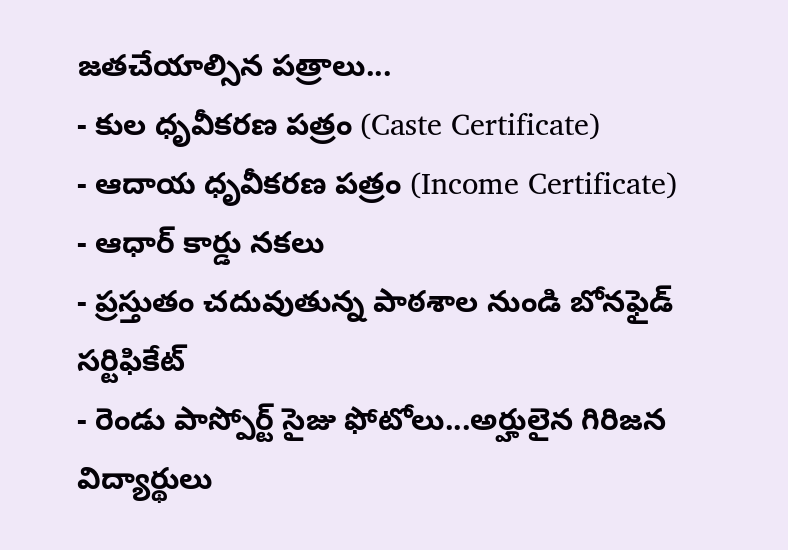జతచేయాల్సిన పత్రాలు...
- కుల ధృవీకరణ పత్రం (Caste Certificate)
- ఆదాయ ధృవీకరణ పత్రం (Income Certificate)
- ఆధార్ కార్డు నకలు
- ప్రస్తుతం చదువుతున్న పాఠశాల నుండి బోనఫైడ్ సర్టిఫికేట్
- రెండు పాస్పోర్ట్ సైజు ఫోటోలు...అర్హులైన గిరిజన విద్యార్థులు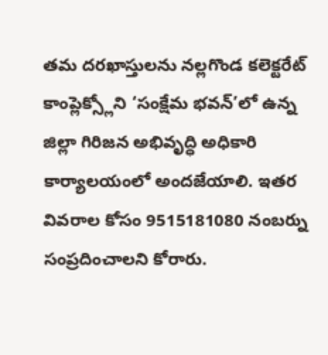తమ దరఖాస్తులను నల్లగొండ కలెక్టరేట్ కాంప్లెక్స్లోని ‘సంక్షేమ భవన్’లో ఉన్న జిల్లా గిరిజన అభివృద్ధి అధికారి కార్యాలయంలో అందజేయాలి. ఇతర వివరాల కోసం 9515181080 నంబర్ను సంప్రదించాలని కోరారు.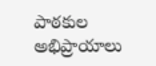పాఠకుల అభిప్రాయాలు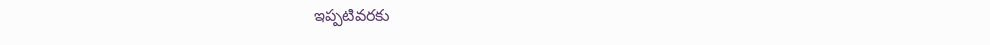ఇప్పటివరకు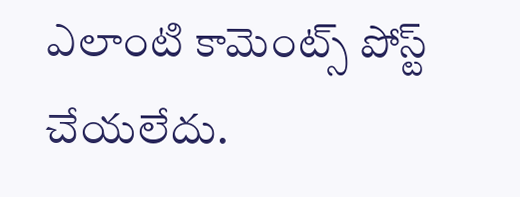ఎలాంటి కామెంట్స్ పోస్ట్ చేయలేదు.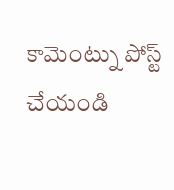కామెంట్ను పోస్ట్ చేయండి